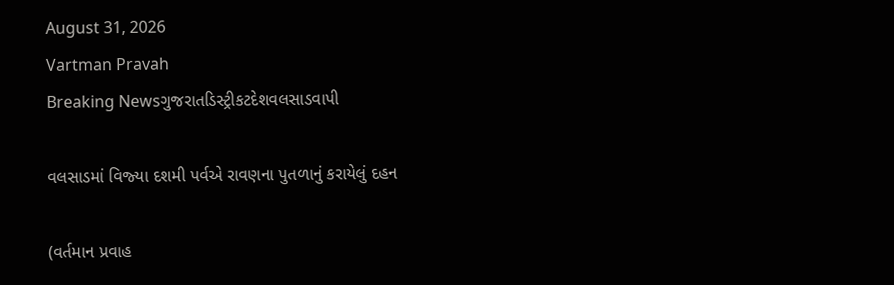August 31, 2026
Vartman Pravah
Breaking Newsગુજરાતડિસ્ટ્રીકટદેશવલસાડવાપી

વલસાડમાં વિજ્‍યા દશમી પર્વએ રાવણના પુતળાનું કરાયેલું દહન

(વર્તમાન પ્રવાહ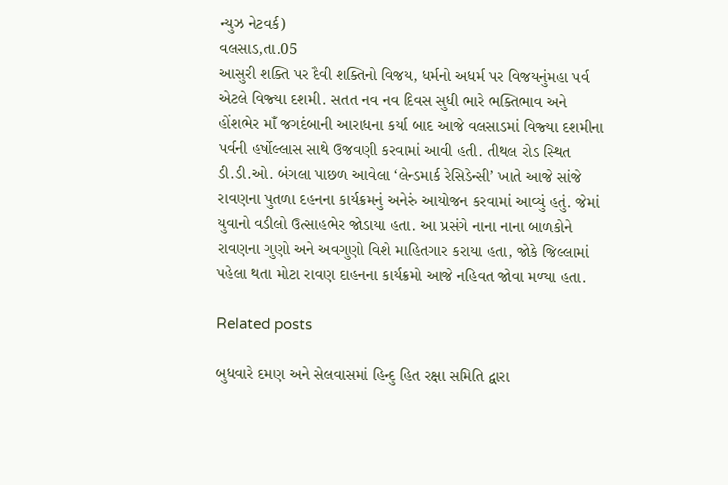ન્‍યુઝ નેટવર્ક)
વલસાડ,તા.05
આસુરી શક્‍તિ પર દૈવી શક્‍તિનો વિજય, ધર્મનો અધર્મ પર વિજયનુંમહા પર્વ એટલે વિજ્‍યા દશમી. સતત નવ નવ દિવસ સુધી ભારે ભક્‍તિભાવ અને હોંશભેર માઁ જગદંબાની આરાધના કર્યા બાદ આજે વલસાડમાં વિજ્‍યા દશમીના પર્વની હર્ષોલ્લાસ સાથે ઉજવણી કરવામાં આવી હતી. તીથલ રોડ સ્‍થિત ડી.ડી.ઓ. બંગલા પાછળ આવેલા ‘લેન્‍ડમાર્ક રેસિડેન્‍સી’ ખાતે આજે સાંજે રાવણના પુતળા દહનના કાર્યક્રમનું અનેરું આયોજન કરવામાં આવ્‍યું હતું. જેમાં યુવાનો વડીલો ઉત્‍સાહભેર જોડાયા હતા. આ પ્રસંગે નાના નાના બાળકોને રાવણના ગુણો અને અવગુણો વિશે માહિતગાર કરાયા હતા, જોકે જિલ્લામાં પહેલા થતા મોટા રાવણ દાહનના કાર્યક્રમો આજે નહિવત જોવા મળ્‍યા હતા.

Related posts

બુધવારે દમણ અને સેલવાસમાં હિન્‍દુ હિત રક્ષા સમિતિ દ્વારા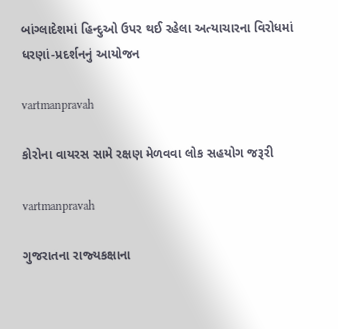બાંગ્‍લાદેશમાં હિન્‍દુઓ ઉપર થઈ રહેલા અત્‍યાચારના વિરોધમાં ધરણાં-પ્રદર્શનનું આયોજન

vartmanpravah

કોરોના વાયરસ સામે રક્ષણ મેળવવા લોક સહયોગ જરૂરી

vartmanpravah

ગુજરાતના રાજ્‍યકક્ષાના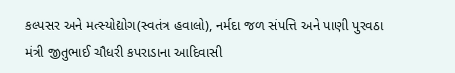કલ્‍પસર અને મત્‍સ્‍યોદ્યોગ(સ્‍વતંત્ર હવાલો), નર્મદા જળ સંપત્તિ અને પાણી પુરવઠા મંત્રી જીતુભાઈ ચૌધરી કપરાડાના આદિવાસી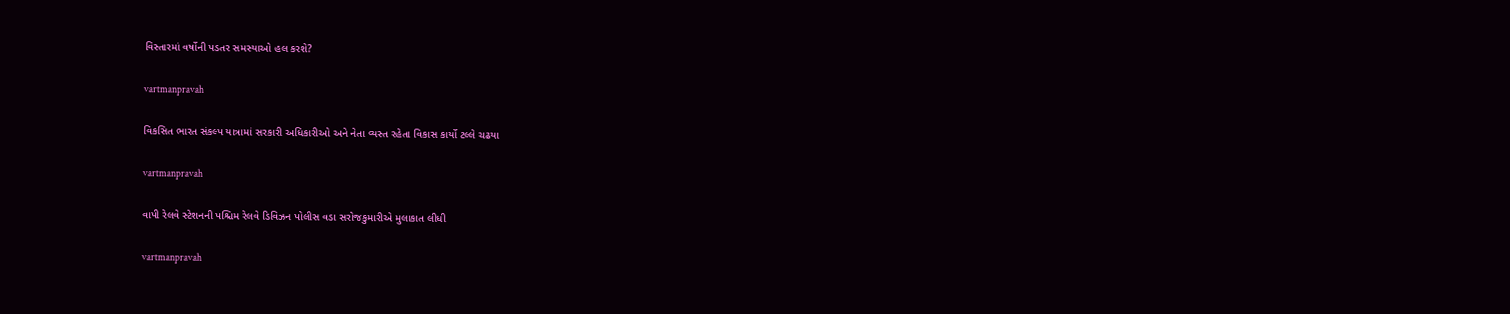વિસ્‍તારમાં વર્ષોની પડતર સમસ્‍યાઓ હલ કરશે?

vartmanpravah

વિકસિત ભારત સંકલ્‍પ યાત્રામાં સરકારી અધિકારીઓ અને નેતા વ્‍યસ્‍ત રહેતા વિકાસ કાર્યો ટલ્લે ચઢયા

vartmanpravah

વાપી રેલવે સ્‍ટેશનની પશ્ચિમ રેલવે ડિવિઝન પોલીસ વડા સરોજકુમારીએ મુલાકાત લીધી

vartmanpravah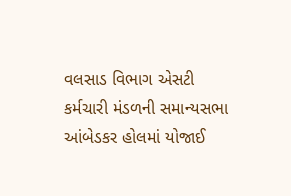વલસાડ વિભાગ એસટી કર્મચારી મંડળની સમાન્‍યસભા આંબેડકર હોલમાં યોજાઈ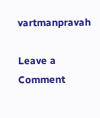vartmanpravah

Leave a Comment